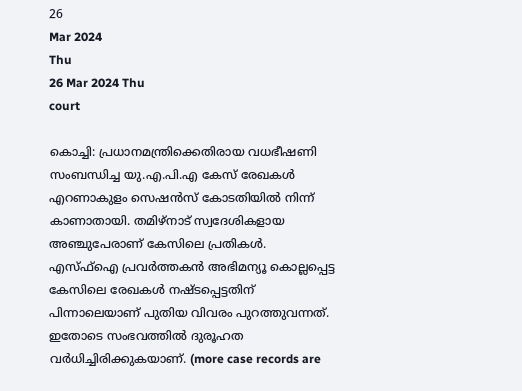26
Mar 2024
Thu
26 Mar 2024 Thu
court

കൊച്ചി: പ്രധാനമന്ത്രിക്കെതിരായ വധഭീഷണി സംബന്ധിച്ച യു.എ.പി.എ കേസ് രേഖകള്‍ എറണാകുളം സെഷന്‍സ് കോടതിയില്‍ നിന്ന് കാണാതായി. തമിഴ്‌നാട് സ്വദേശികളായ അഞ്ചുപേരാണ് കേസിലെ പ്രതികള്‍. എസ്ഫ്‌ഐ പ്രവര്‍ത്തകന്‍ അഭിമന്യൂ കൊല്ലപ്പെട്ട കേസിലെ രേഖകള്‍ നഷ്ടപ്പെട്ടതിന് പിന്നാലെയാണ് പുതിയ വിവരം പുറത്തുവന്നത്. ഇതോടെ സംഭവത്തില്‍ ദുരൂഹത വര്‍ധിച്ചിരിക്കുകയാണ്. (more case records are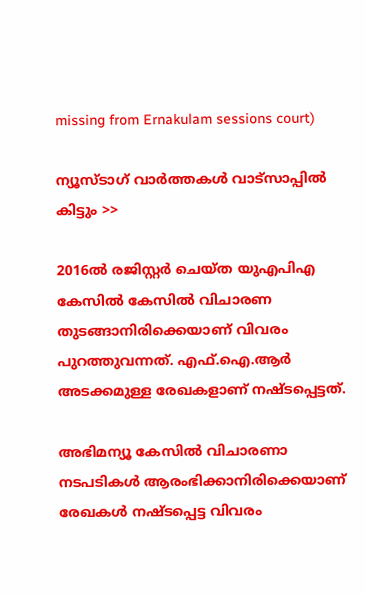missing from Ernakulam sessions court)

ന്യൂസ്ടാഗ് വാര്‍ത്തകള്‍ വാട്‌സാപ്പില്‍ കിട്ടും >>

2016ല്‍ രജിസ്റ്റര്‍ ചെയ്ത യുഎപിഎ കേസില്‍ കേസില്‍ വിചാരണ തുടങ്ങാനിരിക്കെയാണ് വിവരം പുറത്തുവന്നത്. എഫ്.ഐ.ആര്‍ അടക്കമുള്ള രേഖകളാണ് നഷ്ടപ്പെട്ടത്.

അഭിമന്യൂ കേസില്‍ വിചാരണാ നടപടികള്‍ ആരംഭിക്കാനിരിക്കെയാണ് രേഖകള്‍ നഷ്ടപ്പെട്ട വിവരം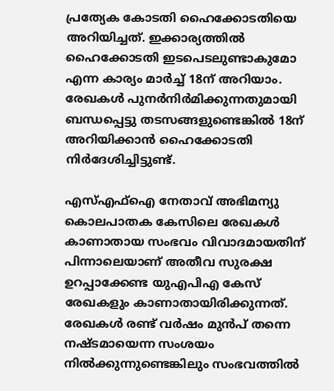പ്രത്യേക കോടതി ഹൈക്കോടതിയെ അറിയിച്ചത്. ഇക്കാര്യത്തില്‍ ഹൈക്കോടതി ഇടപെടലുണ്ടാകുമോ എന്ന കാര്യം മാര്‍ച്ച് 18ന് അറിയാം. രേഖകള്‍ പുനര്‍നിര്‍മിക്കുന്നതുമായി ബന്ധപ്പെട്ടു തടസങ്ങളുണ്ടെങ്കില്‍ 18ന് അറിയിക്കാന്‍ ഹൈക്കോടതി നിര്‍ദേശിച്ചിട്ടുണ്ട്.

എസ്എഫ്ഐ നേതാവ് അഭിമന്യു കൊലപാതക കേസിലെ രേഖകള്‍ കാണാതായ സംഭവം വിവാദമായതിന് പിന്നാലെയാണ് അതീവ സുരക്ഷ ഉറപ്പാക്കേണ്ട യുഎപിഎ കേസ് രേഖകളും കാണാതായിരിക്കുന്നത്. രേഖകള്‍ രണ്ട് വര്‍ഷം മുന്‍പ് തന്നെ നഷ്ടമായെന്ന സംശയം നില്‍ക്കുന്നുണ്ടെങ്കിലും സംഭവത്തില്‍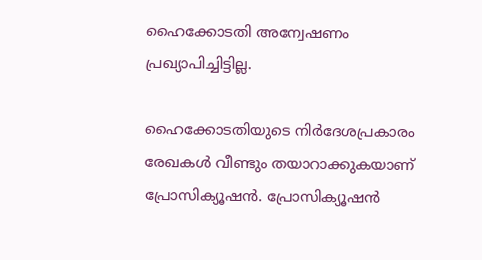ഹൈക്കോടതി അന്വേഷണം പ്രഖ്യാപിച്ചിട്ടില്ല.

ഹൈക്കോടതിയുടെ നിര്‍ദേശപ്രകാരം രേഖകള്‍ വീണ്ടും തയാറാക്കുകയാണ് പ്രോസിക്യൂഷന്‍. പ്രോസിക്യൂഷന്‍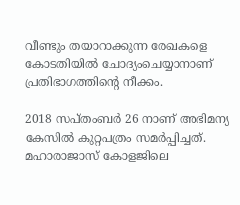വീണ്ടും തയാറാക്കുന്ന രേഖകളെ കോടതിയില്‍ ചോദ്യംചെയ്യാനാണ് പ്രതിഭാഗത്തിന്റെ നീക്കം.

2018 സപ്തംബര്‍ 26 നാണ് അഭിമന്യ കേസില്‍ കുറ്റപത്രം സമര്‍പ്പിച്ചത്. മഹാരാജാസ് കോളജിലെ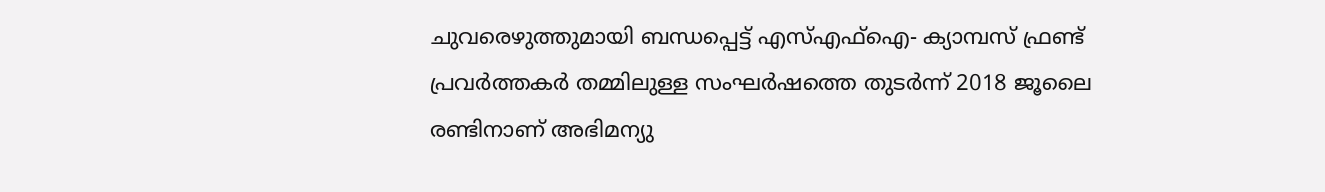ചുവരെഴുത്തുമായി ബന്ധപ്പെട്ട് എസ്എഫ്ഐ- ക്യാമ്പസ് ഫ്രണ്ട് പ്രവര്‍ത്തകര്‍ തമ്മിലുള്ള സംഘര്‍ഷത്തെ തുടര്‍ന്ന് 2018 ജൂലൈ രണ്ടിനാണ് അഭിമന്യു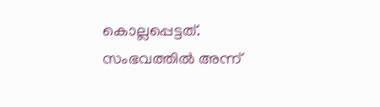കൊല്ലപ്പെട്ടത്. സംഭവത്തില്‍ അന്ന്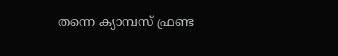തന്നെ ക്യാമ്പസ് ഫ്രണ്ട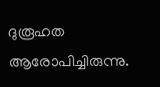ദുരൂഹത ആരോപിച്ചിരുന്നു.